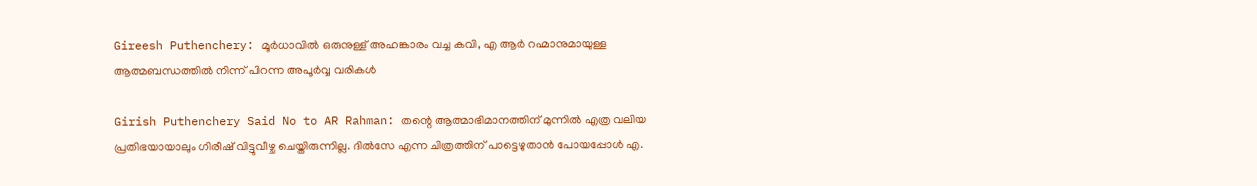Gireesh Puthenchery: മൂർധാവിൽ ഒരുനുള്ള് അഹങ്കാരം വച്ച കവി, എ ആർ റഹ്മാനുമായുള്ള ആത്മബന്ധത്തിൽ നിന്ന് പിറന്ന അപൂർവ്വ വരികൾ

Girish Puthenchery Said No to AR Rahman: തന്റെ ആത്മാഭിമാനത്തിന് മുന്നിൽ എത്ര വലിയ പ്രതിഭയായാലും ഗിരീഷ് വിട്ടുവീഴ്ച ചെയ്തിരുന്നില്ല. ദിൽസേ എന്ന ചിത്രത്തിന് പാട്ടെഴുതാൻ പോയപ്പോൾ എ.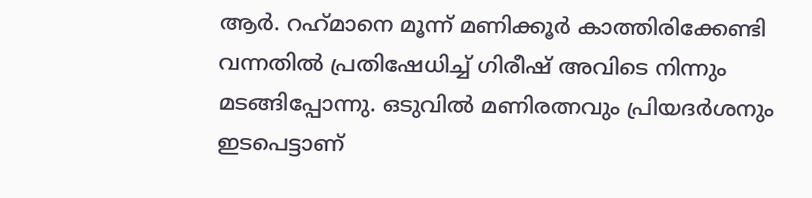ആർ. റഹ്‌മാനെ മൂന്ന് മണിക്കൂർ കാത്തിരിക്കേണ്ടി വന്നതിൽ പ്രതിഷേധിച്ച് ഗിരീഷ് അവിടെ നിന്നും മടങ്ങിപ്പോന്നു. ഒടുവിൽ മണിരത്നവും പ്രിയദർശനും ഇടപെട്ടാണ്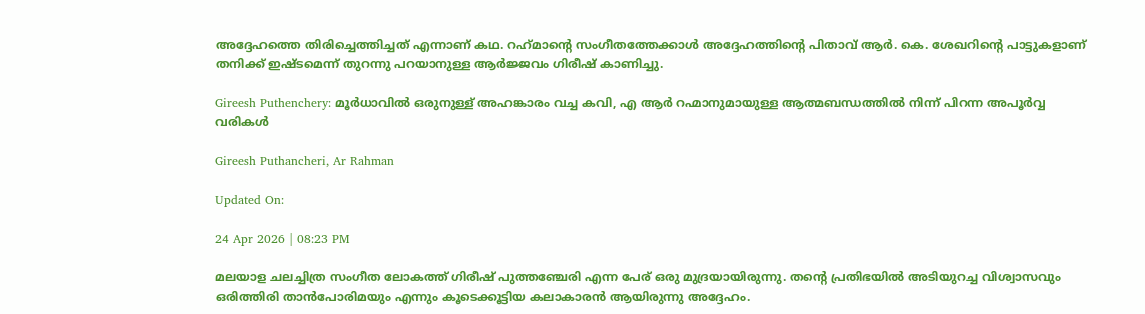അദ്ദേഹത്തെ തിരിച്ചെത്തിച്ചത് എന്നാണ് കഥ. റഹ്‌മാന്റെ സംഗീതത്തേക്കാൾ അദ്ദേഹത്തിന്റെ പിതാവ് ആർ. കെ. ശേഖറിന്റെ പാട്ടുകളാണ് തനിക്ക് ഇഷ്ടമെന്ന് തുറന്നു പറയാനുള്ള ആർജ്ജവം ഗിരീഷ് കാണിച്ചു.

Gireesh Puthenchery: മൂർധാവിൽ ഒരുനുള്ള് അഹങ്കാരം വച്ച കവി, എ ആർ റഹ്മാനുമായുള്ള ആത്മബന്ധത്തിൽ നിന്ന് പിറന്ന അപൂർവ്വ വരികൾ

Gireesh Puthancheri, Ar Rahman

Updated On:

24 Apr 2026 | 08:23 PM

മലയാള ചലച്ചിത്ര സംഗീത ലോകത്ത് ഗിരീഷ് പുത്തഞ്ചേരി എന്ന പേര് ഒരു മുദ്രയായിരുന്നു. തന്റെ പ്രതിഭയിൽ അടിയുറച്ച വിശ്വാസവും ഒരിത്തിരി താൻപോരിമയും എന്നും കൂടെക്കൂട്ടിയ കലാകാരൻ ആയിരുന്നു അദ്ദേഹം.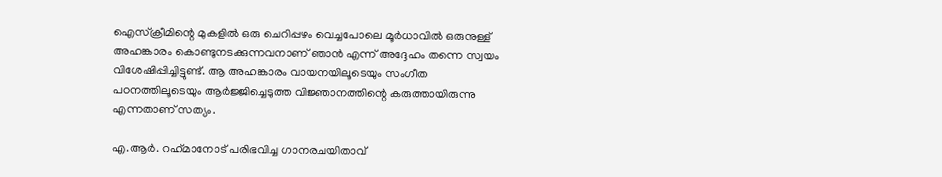ഐസ്‌ക്രീമിന്റെ മുകളിൽ ഒരു ചെറിപ്പഴം വെച്ചപോലെ മൂർധാവിൽ ഒരുനുള്ള് അഹങ്കാരം കൊണ്ടുനടക്കുന്നവനാണ് ഞാൻ എന്ന് അദ്ദേഹം തന്നെ സ്വയം വിശേഷിപ്പിച്ചിട്ടുണ്ട്. ആ അഹങ്കാരം വായനയിലൂടെയും സംഗീത പഠനത്തിലൂടെയും ആർജ്ജിച്ചെടുത്ത വിജ്ഞാനത്തിന്റെ കരുത്തായിരുന്നു എന്നതാണ് സത്യം.

എ.ആർ. റഹ്‌മാനോട് പരിഭവിച്ച ഗാനരചയിതാവ്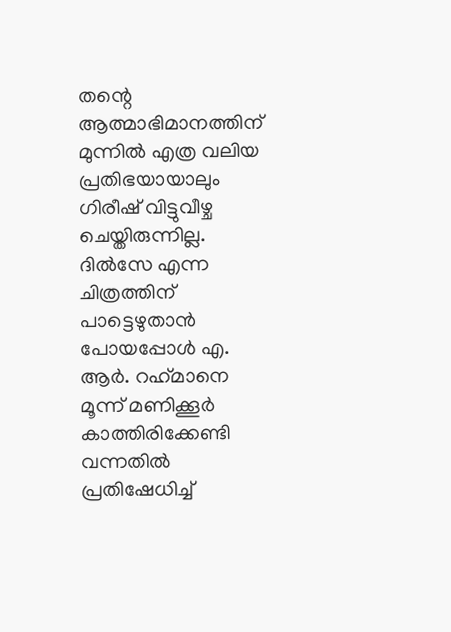തന്റെ ആത്മാഭിമാനത്തിന് മുന്നിൽ എത്ര വലിയ പ്രതിഭയായാലും ഗിരീഷ് വിട്ടുവീഴ്ച ചെയ്തിരുന്നില്ല. ദിൽസേ എന്ന ചിത്രത്തിന് പാട്ടെഴുതാൻ പോയപ്പോൾ എ. ആർ. റഹ്‌മാനെ മൂന്ന് മണിക്കൂർ കാത്തിരിക്കേണ്ടി വന്നതിൽ പ്രതിഷേധിച്ച്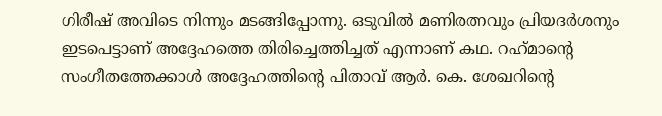ഗിരീഷ് അവിടെ നിന്നും മടങ്ങിപ്പോന്നു. ഒടുവിൽ മണിരത്നവും പ്രിയദർശനും ഇടപെട്ടാണ് അദ്ദേഹത്തെ തിരിച്ചെത്തിച്ചത് എന്നാണ് കഥ. റഹ്‌മാന്റെ സംഗീതത്തേക്കാൾ അദ്ദേഹത്തിന്റെ പിതാവ് ആർ. കെ. ശേഖറിന്റെ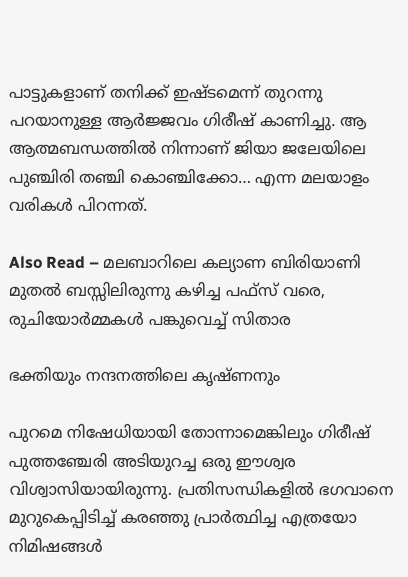പാട്ടുകളാണ് തനിക്ക് ഇഷ്ടമെന്ന് തുറന്നു പറയാനുള്ള ആർജ്ജവം ഗിരീഷ് കാണിച്ചു. ആ ആത്മബന്ധത്തിൽ നിന്നാണ് ജിയാ ജലേയിലെ പുഞ്ചിരി തഞ്ചി കൊഞ്ചിക്കോ… എന്ന മലയാളം വരികൾ പിറന്നത്.

Also Read – മലബാറിലെ കല്യാണ ബിരിയാണി മുതൽ ബസ്സിലിരുന്നു കഴിച്ച പഫ്സ് വരെ, രുചിയോർമ്മകൾ പങ്കുവെച്ച് സിതാര

ഭക്തിയും നന്ദനത്തിലെ കൃഷ്ണനും

പുറമെ നിഷേധിയായി തോന്നാമെങ്കിലും ഗിരീഷ് പുത്തഞ്ചേരി അടിയുറച്ച ഒരു ഈശ്വര വിശ്വാസിയായിരുന്നു. പ്രതിസന്ധികളിൽ ഭഗവാനെ മുറുകെപ്പിടിച്ച് കരഞ്ഞു പ്രാർത്ഥിച്ച എത്രയോ നിമിഷങ്ങൾ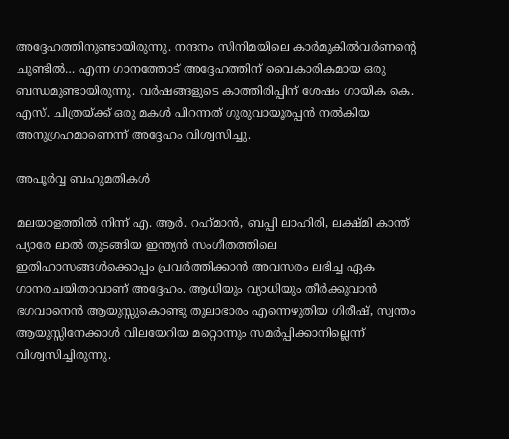അദ്ദേഹത്തിനുണ്ടായിരുന്നു. നന്ദനം സിനിമയിലെ കാർമുകിൽവർണന്റെ ചുണ്ടിൽ… എന്ന ഗാനത്തോട് അദ്ദേഹത്തിന് വൈകാരികമായ ഒരു ബന്ധമുണ്ടായിരുന്നു. വർഷങ്ങളുടെ കാത്തിരിപ്പിന് ശേഷം ഗായിക കെ. എസ്. ചിത്രയ്ക്ക് ഒരു മകൾ പിറന്നത് ഗുരുവായൂരപ്പൻ നൽകിയ അനുഗ്രഹമാണെന്ന് അദ്ദേഹം വിശ്വസിച്ചു.

അപൂർവ്വ ബഹുമതികൾ

മലയാളത്തിൽ നിന്ന് എ. ആർ. റഹ്‌മാൻ, ബപ്പി ലാഹിരി, ലക്ഷ്മി കാന്ത് പ്യാരേ ലാൽ തുടങ്ങിയ ഇന്ത്യൻ സംഗീതത്തിലെ ഇതിഹാസങ്ങൾക്കൊപ്പം പ്രവർത്തിക്കാൻ അവസരം ലഭിച്ച ഏക ഗാനരചയിതാവാണ് അദ്ദേഹം. ആധിയും വ്യാധിയും തീർക്കുവാൻ ഭഗവാനെൻ ആയുസ്സുകൊണ്ടു തുലാഭാരം എന്നെഴുതിയ ഗിരീഷ്, സ്വന്തം ആയുസ്സിനേക്കാൾ വിലയേറിയ മറ്റൊന്നും സമർപ്പിക്കാനില്ലെന്ന് വിശ്വസിച്ചിരുന്നു.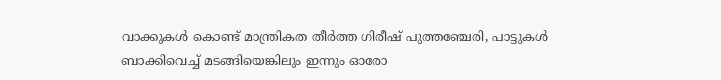വാക്കുകൾ കൊണ്ട് മാന്ത്രികത തീർത്ത ഗിരീഷ് പുത്തഞ്ചേരി, പാട്ടുകൾ ബാക്കിവെച്ച് മടങ്ങിയെങ്കിലും ഇന്നും ഓരോ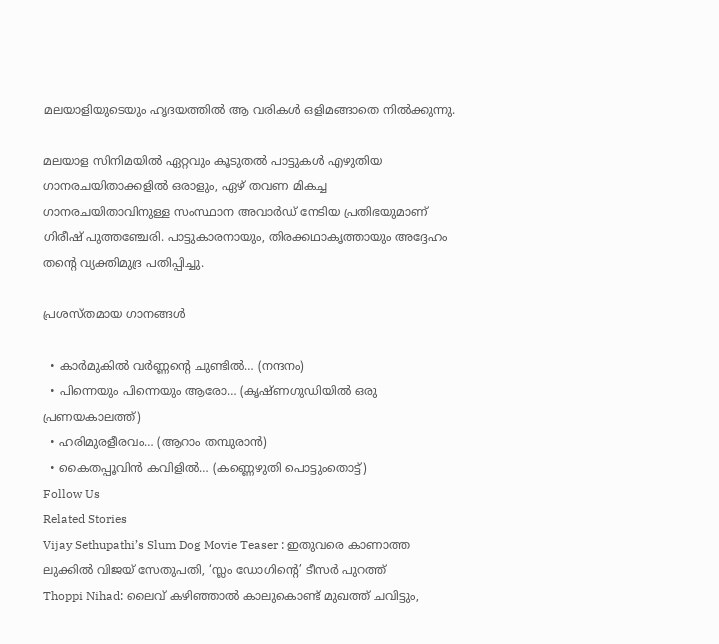മലയാളിയുടെയും ഹൃദയത്തിൽ ആ വരികൾ ഒളിമങ്ങാതെ നിൽക്കുന്നു.

മലയാള സിനിമയിൽ ഏറ്റവും കൂടുതൽ പാട്ടുകൾ എഴുതിയ ഗാനരചയിതാക്കളിൽ ഒരാളും, ഏഴ് തവണ മികച്ച ഗാനരചയിതാവിനുള്ള സംസ്ഥാന അവാർഡ് നേടിയ പ്രതിഭയുമാണ് ഗിരീഷ് പുത്തഞ്ചേരി. പാട്ടുകാരനായും, തിരക്കഥാകൃത്തായും അദ്ദേഹം തന്റെ വ്യക്തിമുദ്ര പതിപ്പിച്ചു.

പ്രശസ്തമായ ഗാനങ്ങൾ

  • കാർമുകിൽ വർണ്ണന്റെ ചുണ്ടിൽ… (നന്ദനം)
  • പിന്നെയും പിന്നെയും ആരോ… (കൃഷ്ണഗുഡിയിൽ ഒരു പ്രണയകാലത്ത്)
  • ഹരിമുരളീരവം… (ആറാം തമ്പുരാൻ)
  • കൈതപ്പൂവിൻ കവിളിൽ… (കണ്ണെഴുതി പൊട്ടുംതൊട്ട്)
Follow Us
Related Stories
Vijay Sethupathi’s Slum Dog Movie Teaser : ഇതുവരെ കാണാത്ത ലുക്കില്‍ വിജയ് സേതുപതി, ‘സ്ലം ഡോഗിന്റെ’ ടീസര്‍ പുറത്ത്
Thoppi Nihad: ലൈവ് കഴിഞ്ഞാൽ കാലുകൊണ്ട് മുഖത്ത് ചവിട്ടും,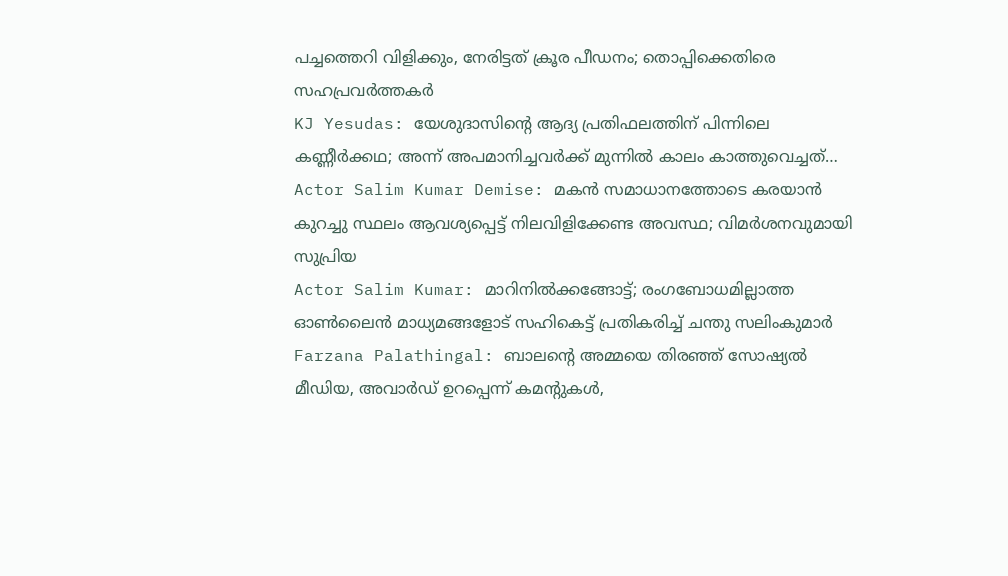പച്ചത്തെറി വിളിക്കും, നേരിട്ടത് ക്രൂര പീഡനം; തൊപ്പിക്കെതിരെ സഹപ്രവർത്തകർ
KJ Yesudas: യേശുദാസിന്റെ ആദ്യ പ്രതിഫലത്തിന് പിന്നിലെ കണ്ണീർക്കഥ; അന്ന് അപമാനിച്ചവർക്ക് മുന്നിൽ കാലം കാത്തുവെച്ചത്…
Actor Salim Kumar Demise: മകൻ സമാധാനത്തോടെ കരയാൻ കുറച്ചു സ്ഥലം ആവശ്യപ്പെട്ട് നിലവിളിക്കേണ്ട അവസ്ഥ; വിമർശനവുമായി സുപ്രിയ
Actor Salim Kumar: മാറിനിൽക്കങ്ങോട്ട്; രംഗബോധമില്ലാത്ത ഓൺലൈൻ മാധ്യമങ്ങളോട് സഹികെട്ട് പ്രതികരിച്ച് ചന്തു സലിംകുമാർ
Farzana Palathingal: ബാലന്റെ അമ്മയെ തിരഞ്ഞ് സോഷ്യല്‍ മീഡിയ, അവാര്‍ഡ് ഉറപ്പെന്ന് കമന്റുകള്‍,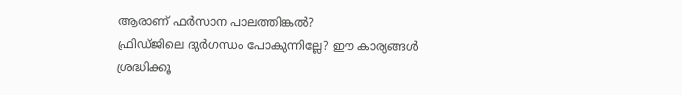ആരാണ് ഫര്‍സാന പാലത്തിങ്കല്‍?
ഫ്രിഡ്ജിലെ ദുർഗന്ധം പോകുന്നില്ലേ? ഈ കാര്യങ്ങൾ ശ്രദ്ധിക്കൂ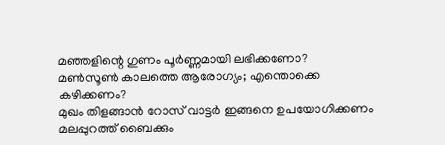മഞ്ഞളിന്റെ ഗുണം പൂർണ്ണമായി ലഭിക്കണോ?
മണ്‍സൂണ്‍ കാലത്തെ ആരോഗ്യം; എന്തൊക്കെ കഴിക്കണം?
മുഖം തിളങ്ങാൻ റോസ് വാട്ടർ ഇങ്ങനെ ഉപയോഗിക്കണം
മലപ്പുറത്ത് ബൈക്കും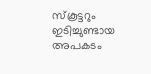സ്കൂട്ടറും ഇടിച്ചുണ്ടായ അപകടം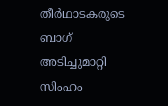തീർഥാടകരുടെ ബാഗ് അടിച്ചുമാറ്റി സിംഹം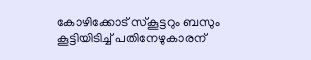കോഴിക്കോട് സ്‌കൂട്ടറും ബസും കൂട്ടിയിടിച്ച് പതിനേഴുകാരന്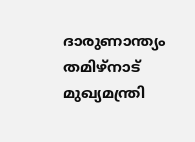ദാരുണാന്ത്യം
തമിഴ്നാട് മുഖ്യമന്ത്രി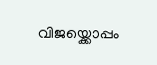വിജയ്ക്കൊപ്പം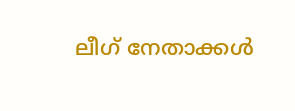ലീഗ് നേതാക്കൾ